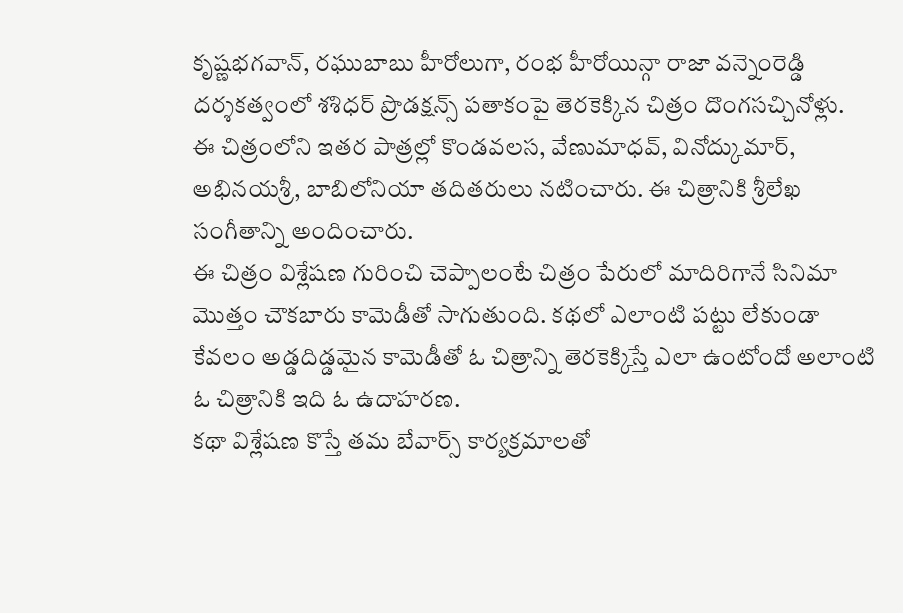కృష్ణభగవాన్, రఘుబాబు హీరోలుగా, రంభ హీరోయిన్గా రాజా వన్నెంరెడ్డి దర్శకత్వంలో శశిధర్ ప్రొడక్షన్స్ పతాకంపై తెరకెక్కిన చిత్రం దొంగసచ్చినోళ్లు.
ఈ చిత్రంలోని ఇతర పాత్రల్లో కొండవలస, వేణుమాధవ్, వినోద్కుమార్, అభినయశ్రీ, బాబిలోనియా తదితరులు నటించారు. ఈ చిత్రానికి శ్రీలేఖ సంగీతాన్ని అందించారు.
ఈ చిత్రం విశ్లేషణ గురించి చెప్పాలంటే చిత్రం పేరులో మాదిరిగానే సినిమా మొత్తం చౌకబారు కామెడీతో సాగుతుంది. కథలో ఎలాంటి పట్టు లేకుండా కేవలం అడ్డదిడ్డమైన కామెడీతో ఓ చిత్రాన్ని తెరకెక్కిస్తే ఎలా ఉంటోందో అలాంటి ఓ చిత్రానికి ఇది ఓ ఉదాహరణ.
కథా విశ్లేషణ కొస్తే తమ బేవార్స్ కార్యక్రమాలతో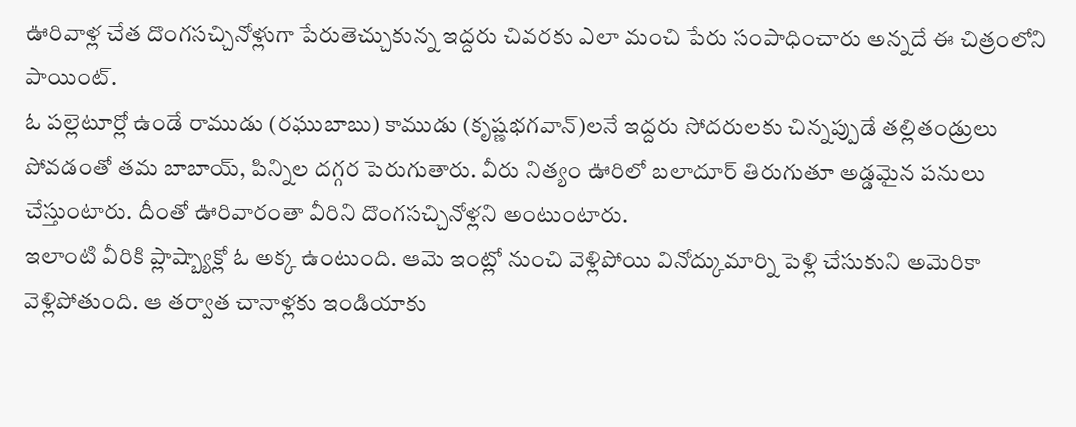ఊరివాళ్ల చేత దొంగసచ్చినోళ్లుగా పేరుతెచ్చుకున్న ఇద్దరు చివరకు ఎలా మంచి పేరు సంపాధించారు అన్నదే ఈ చిత్రంలోని పాయింట్.
ఓ పల్లెటూర్లో ఉండే రాముడు (రఘుబాబు) కాముడు (కృష్ణభగవాన్)లనే ఇద్దరు సోదరులకు చిన్నప్పుడే తల్లితండ్రులు పోవడంతో తమ బాబాయ్, పిన్నిల దగ్గర పెరుగుతారు. వీరు నిత్యం ఊరిలో బలాదూర్ తిరుగుతూ అడ్డమైన పనులు చేస్తుంటారు. దీంతో ఊరివారంతా వీరిని దొంగసచ్చినోళ్లని అంటుంటారు.
ఇలాంటి వీరికి ప్లాష్బ్యాక్లో ఓ అక్క ఉంటుంది. ఆమె ఇంట్లో నుంచి వెళ్లిపోయి వినోద్కుమార్ని పెళ్లి చేసుకుని అమెరికా వెళ్లిపోతుంది. ఆ తర్వాత చానాళ్లకు ఇండియాకు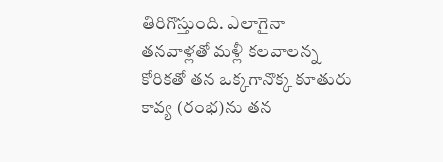తిరిగొస్తుంది. ఎలాగైనా తనవాళ్లతో మళ్లీ కలవాలన్న కోరికతో తన ఒక్కగానొక్క కూతురు కావ్య (రంభ)ను తన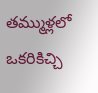తమ్ముళ్లలో ఒకరికిచ్చి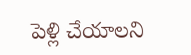పెళ్లి చేయాలని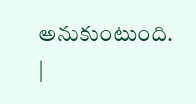అనుకుంటుంది.
|